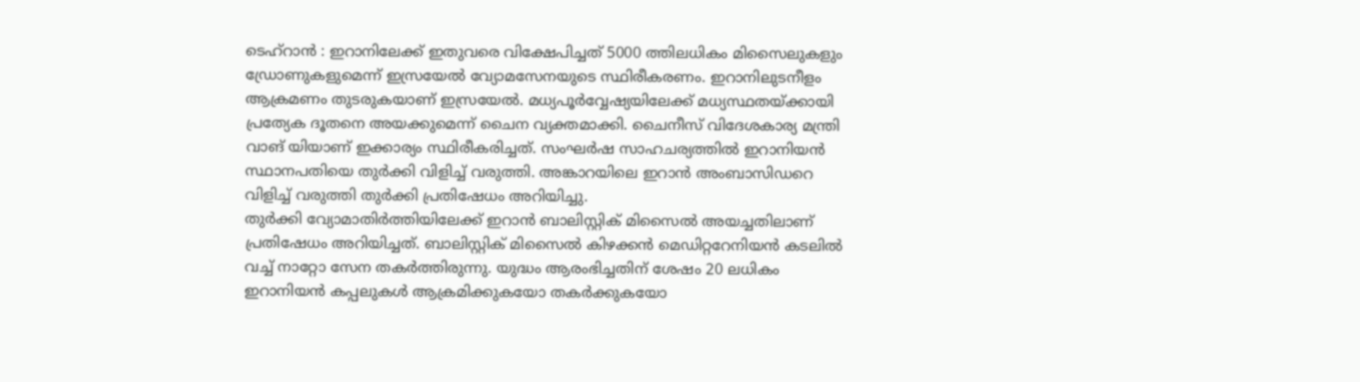ടെഹ്റാൻ : ഇറാനിലേക്ക് ഇതുവരെ വിക്ഷേപിച്ചത് 5000 ത്തിലധികം മിസൈലുകളും ഡ്രോണുകളുമെന്ന് ഇസ്രയേൽ വ്യോമസേനയുടെ സ്ഥിരീകരണം. ഇറാനിലുടനീളം ആക്രമണം തുടരുകയാണ് ഇസ്രയേൽ. മധ്യപൂർവ്വേഷ്യയിലേക്ക് മധ്യസ്ഥതയ്ക്കായി പ്രത്യേക ദൂതനെ അയക്കുമെന്ന് ചൈന വ്യക്തമാക്കി. ചൈനീസ് വിദേശകാര്യ മന്ത്രി വാങ് യിയാണ് ഇക്കാര്യം സ്ഥിരീകരിച്ചത്. സംഘർഷ സാഹചര്യത്തിൽ ഇറാനിയൻ സ്ഥാനപതിയെ തുർക്കി വിളിച്ച് വരുത്തി. അങ്കാറയിലെ ഇറാൻ അംബാസിഡറെ വിളിച്ച് വരുത്തി തുർക്കി പ്രതിഷേധം അറിയിച്ചു.
തുർക്കി വ്യോമാതിർത്തിയിലേക്ക് ഇറാൻ ബാലിസ്റ്റിക് മിസൈൽ അയച്ചതിലാണ് പ്രതിഷേധം അറിയിച്ചത്. ബാലിസ്റ്റിക് മിസൈൽ കിഴക്കൻ മെഡിറ്ററേനിയൻ കടലിൽ വച്ച് നാറ്റോ സേന തകർത്തിരുന്നു. യുദ്ധം ആരംഭിച്ചതിന് ശേഷം 20 ലധികം ഇറാനിയൻ കപ്പലുകൾ ആക്രമിക്കുകയോ തകർക്കുകയോ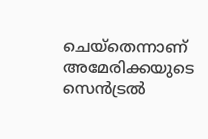ചെയ്തെന്നാണ് അമേരിക്കയുടെ സെൻട്രൽ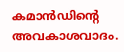കമാൻഡിന്റെ അവകാശവാദം.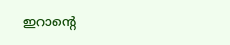ഇറാന്റെ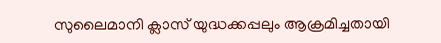സുലൈമാനി ക്ലാസ് യുദ്ധക്കപ്പലും ആക്രമിച്ചതായി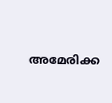അമേരിക്ക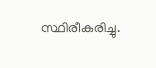സ്ഥിരീകരിച്ചു.